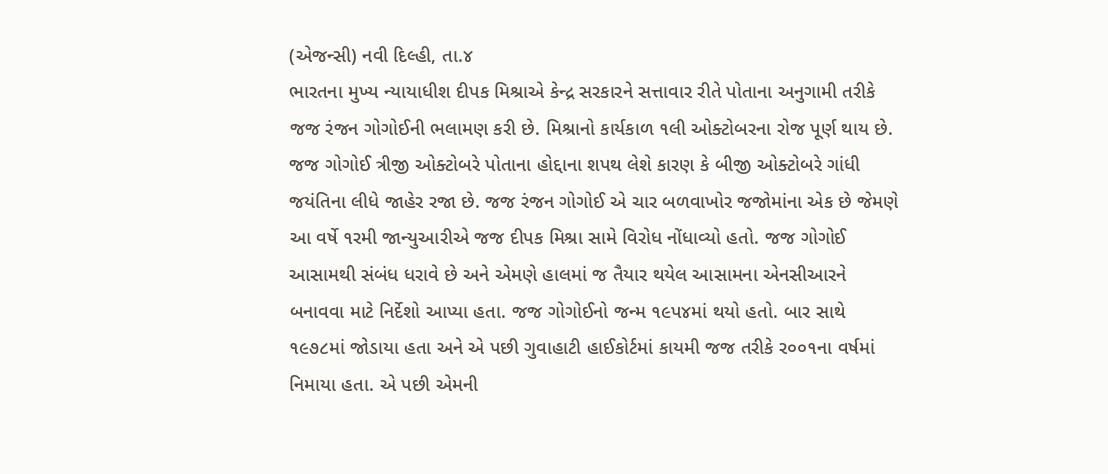(એજન્સી) નવી દિલ્હી, તા.૪
ભારતના મુખ્ય ન્યાયાધીશ દીપક મિશ્રાએ કેન્દ્ર સરકારને સત્તાવાર રીતે પોતાના અનુગામી તરીકે જજ રંજન ગોગોઈની ભલામણ કરી છે. મિશ્રાનો કાર્યકાળ ૧લી ઓક્ટોબરના રોજ પૂર્ણ થાય છે. જજ ગોગોઈ ત્રીજી ઓક્ટોબરે પોતાના હોદ્દાના શપથ લેશે કારણ કે બીજી ઓક્ટોબરે ગાંધી જયંતિના લીધે જાહેર રજા છે. જજ રંજન ગોગોઈ એ ચાર બળવાખોર જજોમાંના એક છે જેમણે આ વર્ષે ૧રમી જાન્યુઆરીએ જજ દીપક મિશ્રા સામે વિરોધ નોંધાવ્યો હતો. જજ ગોગોઈ આસામથી સંબંધ ધરાવે છે અને એમણે હાલમાં જ તૈયાર થયેલ આસામના એનસીઆરને બનાવવા માટે નિર્દેશો આપ્યા હતા. જજ ગોગોઈનો જન્મ ૧૯પ૪માં થયો હતો. બાર સાથે ૧૯૭૮માં જોડાયા હતા અને એ પછી ગુવાહાટી હાઈકોર્ટમાં કાયમી જજ તરીકે ર૦૦૧ના વર્ષમાં નિમાયા હતા. એ પછી એમની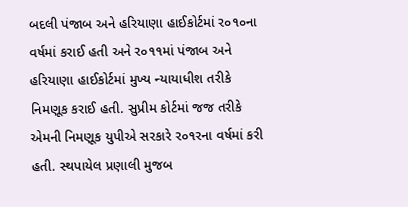બદલી પંજાબ અને હરિયાણા હાઈકોર્ટમાં ર૦૧૦ના વર્ષમાં કરાઈ હતી અને ર૦૧૧માં પંજાબ અને હરિયાણા હાઈકોર્ટમાં મુખ્ય ન્યાયાધીશ તરીકે નિમણૂક કરાઈ હતી. સુપ્રીમ કોર્ટમાં જજ તરીકે એમની નિમણૂક યુપીએ સરકારે ર૦૧રના વર્ષમાં કરી હતી. સ્થપાયેલ પ્રણાલી મુજબ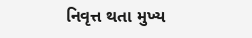નિવૃત્ત થતા મુખ્ય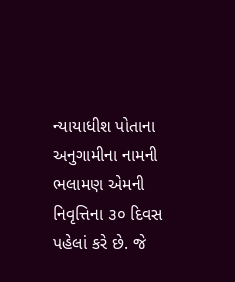ન્યાયાધીશ પોતાના અનુગામીના નામની ભલામણ એમની નિવૃત્તિના ૩૦ દિવસ પહેલાં કરે છે. જે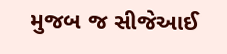મુજબ જ સીજેઆઈ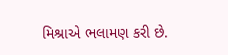મિશ્રાએ ભલામણ કરી છે.